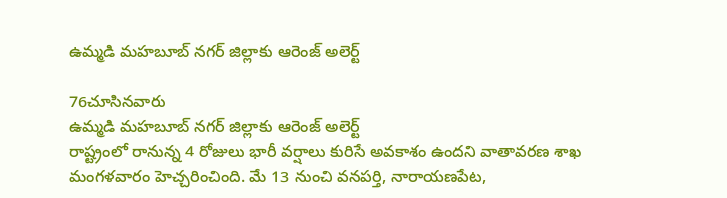ఉమ్మడి మహబూబ్ నగర్ జిల్లాకు ఆరెంజ్ అలెర్ట్

76చూసినవారు
ఉమ్మడి మహబూబ్ నగర్ జిల్లాకు ఆరెంజ్ అలెర్ట్
రాష్ట్రంలో రానున్న 4 రోజులు భారీ వర్షాలు కురిసే అవకాశం ఉందని వాతావరణ శాఖ మంగళవారం హెచ్చరించింది. మే 13 నుంచి వనపర్తి, నారాయణపేట,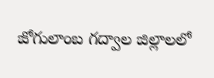జోగులాంబ గద్వాల జిల్లాలలో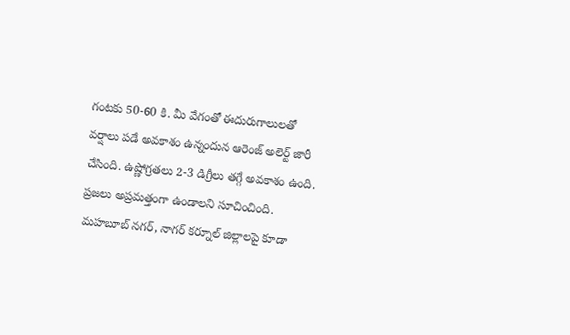గంటకు 50-60 కి. మీ వేగంతో ఈదురుగాలులతో వర్షాలు పడే అవకాశం ఉన్నందున ఆరెంజ్ అలెర్ట్ జారీ చేసింది. ఉష్ణోగ్రతలు 2-3 డిగ్రీలు తగ్గే అవకాశం ఉంది. ప్రజలు అప్రమత్తంగా ఉండాలని సూచించింది. మహబూబ్ నగర్, నాగర్ కర్నూల్ జిల్లాలపై కూడా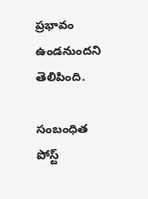ప్రభావం ఉండనుందని తెలిపింది.

సంబంధిత పోస్ట్